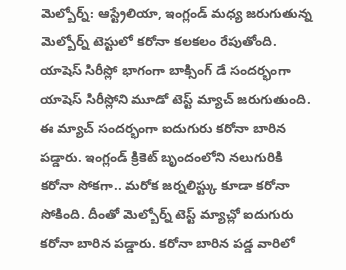మెల్బోర్న్: ఆస్ట్రేలియా, ఇంగ్లండ్ మధ్య జరుగుతున్న మెల్బోర్న్ టెస్టులో కరోనా కలకలం రేపుతోంది. యాషెస్ సిరీస్లో భాగంగా బాక్సింగ్ డే సందర్భంగా యాషెస్ సిరీస్లోని మూడో టెస్ట్ మ్యాచ్ జరుగుతుంది. ఈ మ్యాచ్ సందర్భంగా ఐదుగురు కరోనా బారిన పడ్డారు. ఇంగ్లండ్ క్రికెట్ బృందంలోని నలుగురికి కరోనా సోకగా.. మరోక జర్నలిస్ట్కు కూడా కరోనా సోకింది. దీంతో మెల్బోర్న్ టెస్ట్ మ్యాచ్లో ఐదుగురు కరోనా బారిన పడ్డారు. కరోనా బారిన పడ్డ వారిలో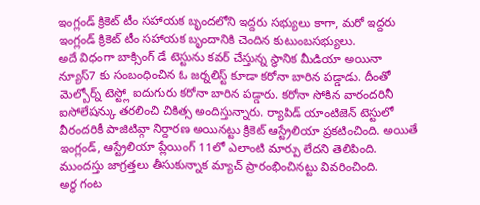ఇంగ్లండ్ క్రికెట్ టీం సహాయక బృందలోని ఇద్దరు సభ్యులు కాగా, మరో ఇద్దరు ఇంగ్లండ్ క్రికెట్ టీం సహాయక బృందానికి చెందిన కుటుంబసభ్యులు.
అదే విధంగా బాక్సింగ్ డే టెస్టును కవర్ చేస్తున్న స్థానిక మీడియా అయినా న్యూస్7 కు సంబంధించిన ఓ జర్నలిస్ట్ కూడా కరోనా బారిన పడ్డాడు. దీంతో మెల్బోర్న్ టెస్ట్లో ఐదుగురు కరోనా బారిన పడ్డారు. కరోనా సోకిన వారందరినీ ఐసోలేషన్కు తరలించి చికిత్స అందిస్తున్నారు. ర్యాపిడ్ యాంటిజెన్ టెస్టులో వీరందరికీ పాజిటివ్గా నిర్దారణ అయినట్టు క్రికెట్ ఆస్ట్రేలియా ప్రకటించింది. అయితే ఇంగ్లండ్, ఆస్ట్రేలియా ప్లేయింగ్ 11లో ఎలాంటి మార్పు లేదని తెలిపింది. ముందస్తు జాగ్రత్తలు తీసుకున్నాక మ్యాచ్ ప్రారంభించినట్టు వివరించింది.
అర్ధ గంట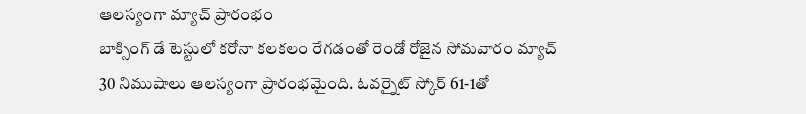ఆలస్యంగా మ్యాచ్ ప్రారంభం
బాక్సింగ్ డే టెస్టులో కరోనా కలకలం రేగడంతో రెండో రోజైన సోమవారం మ్యాచ్ 30 నిముషాలు ఆలస్యంగా ప్రారంభమైంది. ఓవర్నైట్ స్కోర్ 61-1తో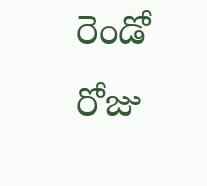రెండో రోజు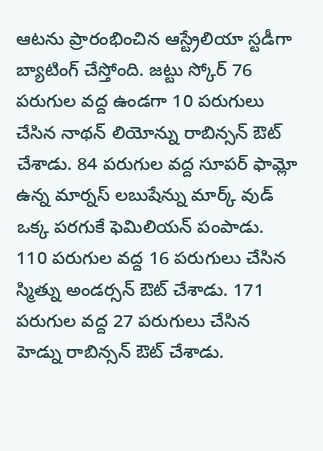ఆటను ప్రారంభించిన ఆస్ట్రేలియా స్టడీగా బ్యాటింగ్ చేస్తోంది. జట్టు స్కోర్ 76 పరుగుల వద్ద ఉండగా 10 పరుగులు చేసిన నాథన్ లియోన్ను రాబిన్సన్ ఔట్ చేశాడు. 84 పరుగుల వద్ద సూపర్ ఫామ్లో ఉన్న మార్నస్ లబుషేన్ను మార్క్ వుడ్ ఒక్క పరగుకే ఫెమిలియన్ పంపాడు.
110 పరుగుల వద్ద 16 పరుగులు చేసిన స్మిత్ను అండర్సన్ ఔట్ చేశాడు. 171 పరుగుల వద్ద 27 పరుగులు చేసిన హెడ్ను రాబిన్సన్ ఔట్ చేశాడు.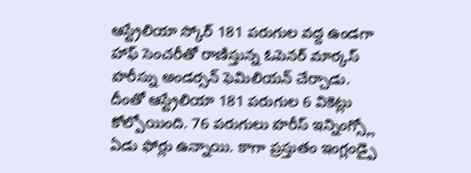ఆస్ట్రేలియా స్కోర్ 181 పరుగుల వద్ద ఉండగా హాఫ్ సెంచరీతో రాణిస్తున్న ఓపెనర్ మార్కస్ హరీస్ను అండర్సన్ ఫెమిలియన్ చేర్చాడు. దీంతో ఆస్ట్రేలియా 181 పరుగుల 6 వికెట్లు కోల్పోయింది. 76 పరుగులు హరీస్ ఇన్నింగ్స్లో ఏడు ఫోర్లు ఉన్నాయి. కాగా ప్రస్తుతం ఇంగ్లండ్పై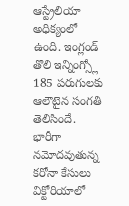ఆస్ట్రేలియా అధిక్యంలో ఉంది. ఇంగ్లండ్ తొలి ఇన్నింగ్స్లో 185 పరుగులకు ఆలౌటైన సంగతి తెలిసిందే.
భారీగా నమోదవుతున్న కరోనా కేసులు
విక్టోరియాలో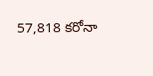57,818 కరోనా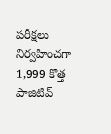పరీక్షలు నిర్వహించగా 1,999 కొత్త పాజిటివ్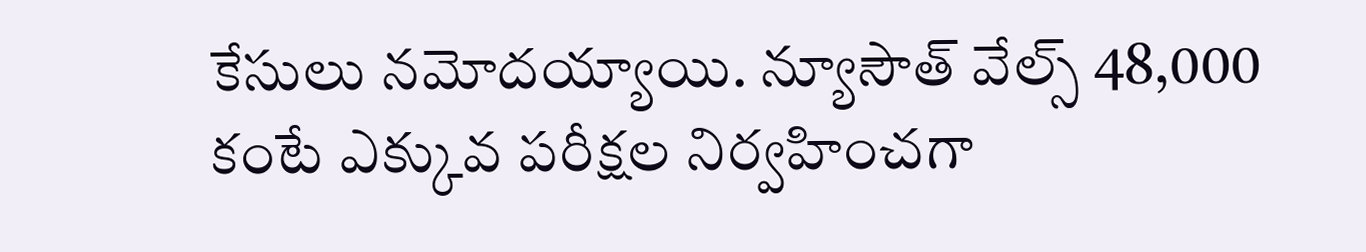కేసులు నమోదయ్యాయి. న్యూసౌత్ వేల్స్ 48,000 కంటే ఎక్కువ పరీక్షల నిర్వహించగా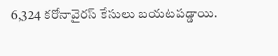6,324 కరోనావైరస్ కేసులు బయటపడ్డాయి.